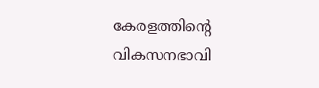കേരളത്തിന്‍റെ വികസനഭാവി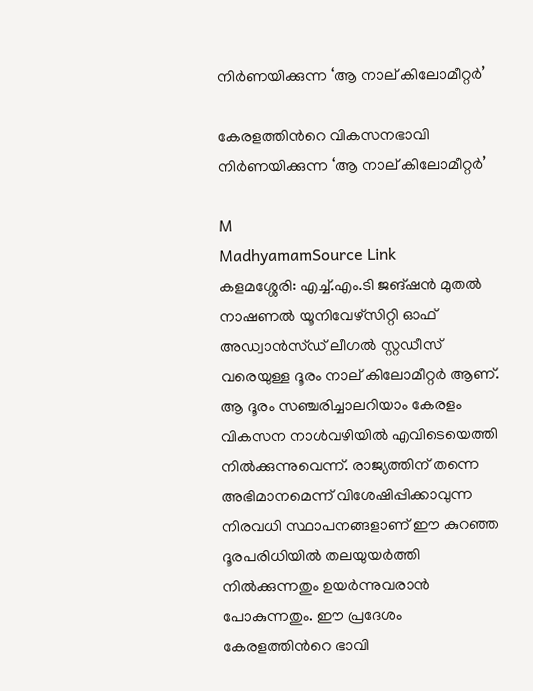നിര്‍ണയിക്കുന്ന ‘ആ നാല് കിലോമീറ്റര്‍’

കേരളത്തിന്‍റെ വികസനഭാവി നിര്‍ണയിക്കുന്ന ‘ആ നാല് കിലോമീറ്റര്‍’

M
MadhyamamSource Link
കളമശ്ശേരി: എച്ച്.എം.ടി ജങ്ഷന്‍ മുതല്‍ നാഷണൽ യൂനിവേഴ്സിറ്റി ഓഫ് അഡ്വാൻസ്ഡ് ലീഗൽ സ്റ്റഡീസ് വരെയുള്ള ദൂരം നാല് കിലോമീറ്റര്‍ ആണ്. ആ ദൂരം സഞ്ചരിച്ചാലറിയാം കേരളം വികസന നാള്‍വഴിയില്‍ എവിടെയെത്തി നില്‍ക്കുന്നുവെന്ന്. രാജ്യത്തിന് തന്നെ അഭിമാനമെന്ന് വിശേഷിപ്പിക്കാവുന്ന നിരവധി സ്ഥാപനങ്ങളാണ് ഈ കുറഞ്ഞ ദൂരപരിധിയില്‍ തലയുയര്‍ത്തി നില്‍ക്കുന്നതും ഉയർന്നുവരാൻ പോകുന്നതും. ഈ പ്രദേശം കേരളത്തിന്‍റെ ഭാവി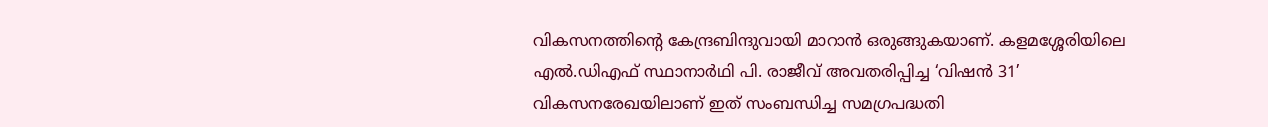വികസനത്തിന്‍റെ കേന്ദ്രബിന്ദുവായി മാറാൻ ഒരുങ്ങുകയാണ്. കളമശ്ശേരിയിലെ എൽ.ഡിഎഫ് സ്ഥാനാർഥി പി. രാജീവ് അവതരിപ്പിച്ച ‘വിഷൻ 31’ വികസനരേഖയിലാണ് ഇത് സംബന്ധിച്ച സമഗ്രപദ്ധതി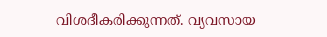വിശദീകരിക്കുന്നത്. വ്യവസായ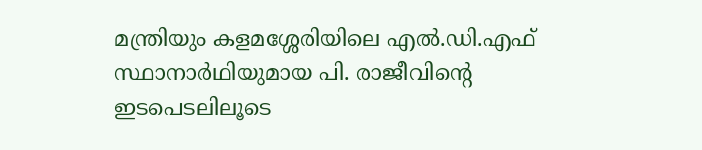മന്ത്രിയും കളമശ്ശേരിയിലെ എൽ.ഡി.എഫ് സ്ഥാനാർഥിയുമായ പി. രാജീവിന്‍റെ ഇടപെടലിലൂടെ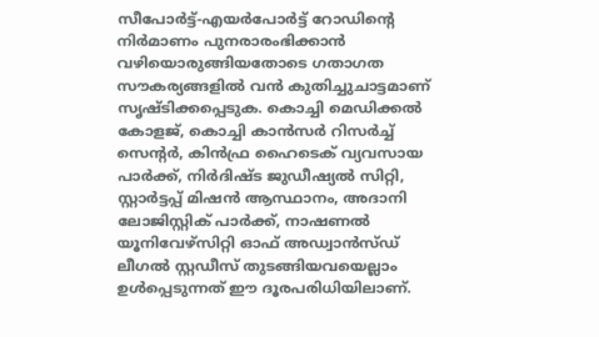സീപോർട്ട്-എയർപോർട്ട് റോഡിന്‍റെ നിർമാണം പുനരാരംഭിക്കാൻ വഴിയൊരുങ്ങിയതോടെ ഗതാഗത സൗകര്യങ്ങളിൽ വൻ കുതിച്ചുചാട്ടമാണ് സൃഷ്ടിക്കപ്പെടുക. കൊച്ചി മെഡിക്കല്‍ കോളജ്, കൊച്ചി കാന്‍സര്‍ റിസര്‍ച്ച് സെന്റര്‍, കിന്‍ഫ്ര ഹൈടെക് വ്യവസായ പാര്‍ക്ക്, നിർദിഷ്ട ജുഡീഷ്യൽ സിറ്റി, സ്റ്റാർട്ടപ്പ് മിഷൻ ആസ്ഥാനം, അദാനി ലോജിസ്റ്റിക് പാർക്ക്, നാഷണല്‍ യൂനിവേഴ്‌സിറ്റി ഓഫ് അഡ്വാന്‍സ്ഡ് ലീഗല്‍ സ്റ്റഡീസ് തുടങ്ങിയവയെല്ലാം ഉൾപ്പെടുന്നത് ഈ ദൂരപരിധിയിലാണ്.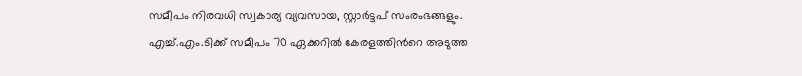സമീപം നിരവധി സ്വകാര്യ വ്യവസായ, സ്റ്റാര്‍ട്ടപ് സംരംഭങ്ങളും. എച്ച്.എം.ടിക്ക് സമീപം 70 ഏക്കറില്‍ കേരളത്തിന്‍റെ അടുത്ത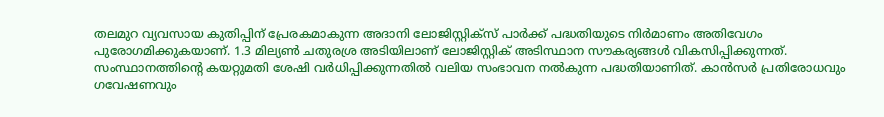തലമുറ വ്യവസായ കുതിപ്പിന് പ്രേരകമാകുന്ന അദാനി ലോജിസ്റ്റിക്സ് പാര്‍ക്ക് പദ്ധതിയുടെ നിര്‍മാണം അതിവേഗം പുരോഗമിക്കുകയാണ്. 1.3 മില്യണ്‍ ചതുരശ്ര അടിയിലാണ് ലോജിസ്റ്റിക് അടിസ്ഥാന സൗകര്യങ്ങള്‍ വികസിപ്പിക്കുന്നത്. സംസ്ഥാനത്തിന്റെ കയറ്റുമതി ശേഷി വര്‍ധിപ്പിക്കുന്നതില്‍ വലിയ സംഭാവന നല്‍കുന്ന പദ്ധതിയാണിത്. കാന്‍സര്‍ പ്രതിരോധവും ഗവേഷണവും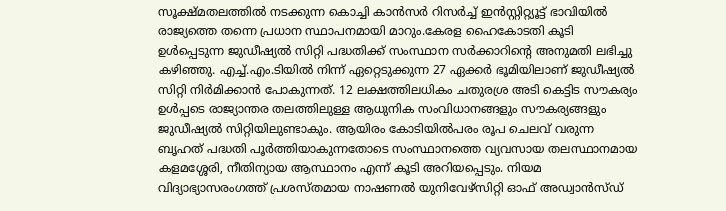സൂക്ഷ്മതലത്തില്‍ നടക്കുന്ന കൊച്ചി കാന്‍സര്‍ റിസര്‍ച്ച് ഇന്‍സ്റ്റിറ്റ്യൂട്ട് ഭാവിയില്‍ രാജ്യത്തെ തന്നെ പ്രധാന സ്ഥാപനമായി മാറും.കേരള ഹൈകോടതി കൂടി ഉള്‍പ്പെടുന്ന ജുഡീഷ്യല്‍ സിറ്റി പദ്ധതിക്ക് സംസ്ഥാന സർക്കാറിന്‍റെ അനുമതി ലഭിച്ചു കഴിഞ്ഞു. എച്ച്.എം.ടിയിൽ നിന്ന് ഏറ്റെടുക്കുന്ന 27 ഏക്കര്‍ ഭൂമിയിലാണ് ജുഡീഷ്യല്‍ സിറ്റി നിര്‍മിക്കാന്‍ പോകുന്നത്. 12 ലക്ഷത്തിലധികം ചതുരശ്ര അടി കെട്ടിട സൗകര്യം ഉള്‍പ്പടെ രാജ്യാന്തര തലത്തിലുള്ള ആധുനിക സംവിധാനങ്ങളും സൗകര്യങ്ങളും ജുഡീഷ്യല്‍ സിറ്റിയിലുണ്ടാകും. ആയിരം കോടിയില്‍പരം രൂപ ചെലവ് വരുന്ന ബൃഹത് പദ്ധതി പൂര്‍ത്തിയാകുന്നതോടെ സംസ്ഥാനത്തെ വ്യവസായ തലസ്ഥാനമായ കളമശ്ശേരി, നീതിന്യായ ആസ്ഥാനം എന്ന് കൂടി അറിയപ്പെടും. നിയമ വിദ്യാഭ്യാസരംഗത്ത് പ്രശസ്തമായ നാഷണല്‍ യുനിവേഴ്‌സിറ്റി ഓഫ് അഡ്വാന്‍സ്ഡ്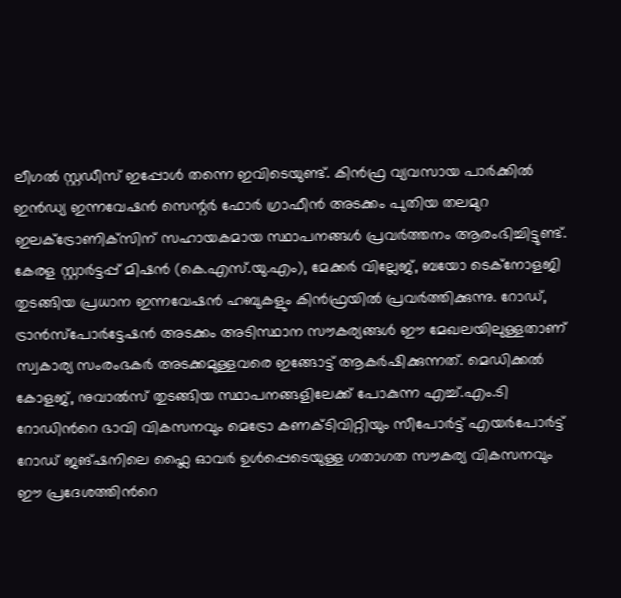ലീഗല്‍ സ്റ്റഡീസ് ഇപ്പോള്‍ തന്നെ ഇവിടെയുണ്ട്. കിന്‍ഫ്ര വ്യവസായ പാര്‍ക്കില്‍ ഇൻഡ്യ ഇന്നവേഷന്‍ സെന്റര്‍ ഫോര്‍ ഗ്രാഫീന്‍ അടക്കം പുതിയ തലമുറ ഇലക്‌ട്രോണിക്‌സിന് സഹായകമായ സ്ഥാപനങ്ങള്‍ പ്രവര്‍ത്തനം ആരംഭിച്ചിട്ടുണ്ട്. കേരള സ്റ്റാര്‍ട്ടപ്പ് മിഷന്‍ (കെ.എസ്.യു.എം), മേക്കര്‍ വില്ലേജ്, ബയോ ടെക്‌നോളജി തുടങ്ങിയ പ്രധാന ഇന്നവേഷന്‍ ഹബുകളും കിന്‍ഫ്രയില്‍ പ്രവര്‍ത്തിക്കുന്നു. റോഡ്, ട്രാന്‍സ്‌പോര്‍ട്ടേഷന്‍ അടക്കം അടിസ്ഥാന സൗകര്യങ്ങള്‍ ഈ മേഖലയിലുള്ളതാണ് സ്വകാര്യ സംരംഭകർ അടക്കമുള്ളവരെ ഇങ്ങോട്ട് ആകര്‍ഷിക്കുന്നത്. മെഡിക്കല്‍ കോളജ്, നുവാല്‍സ് തുടങ്ങിയ സ്ഥാപനങ്ങളിലേക്ക് പോകുന്ന എച്ച്.എം.ടി റോഡിന്‍റെ ഭാവി വികസനവും മെട്രോ കണക്ടിവിറ്റിയും സീപോർട്ട് എയർപോർട്ട് റോഡ് ജങ്ഷനിലെ ഫ്ലൈ ഓവർ ഉൾപ്പെടെയുള്ള ഗതാഗത സൗകര്യ വികസനവും ഈ പ്രദേശത്തിന്‍റെ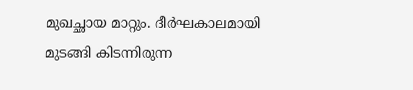മുഖച്ഛായ മാറ്റും. ദീര്‍ഘകാലമായി മുടങ്ങി കിടന്നിരുന്ന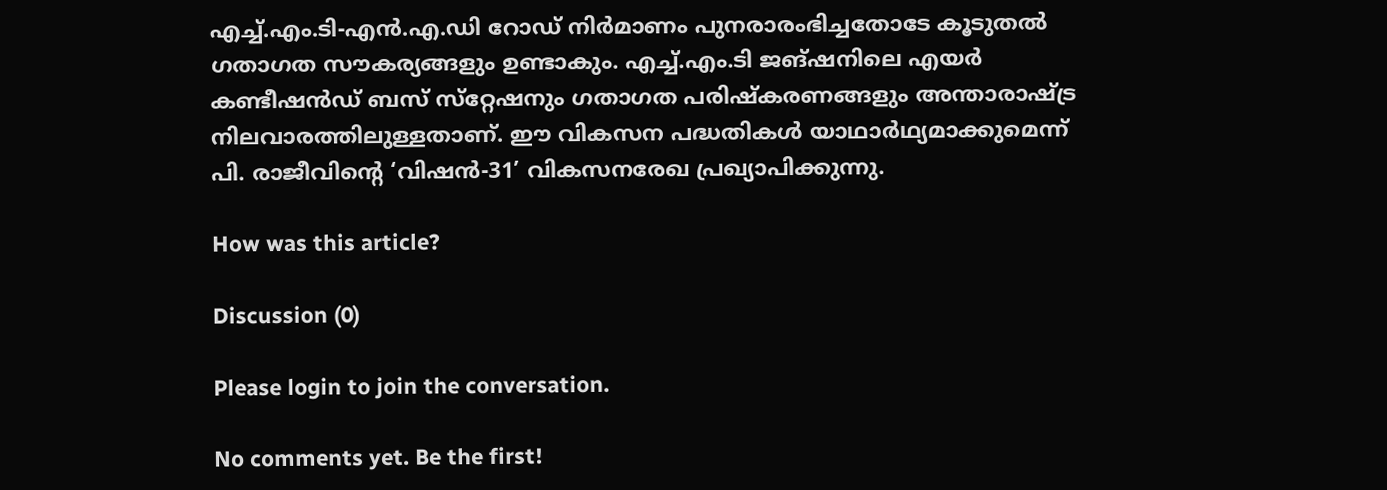എച്ച്.എം.ടി-എന്‍.എ.ഡി റോഡ് നിർമാണം പുനരാരംഭിച്ചതോടേ കൂടുതൽ ഗതാഗത സൗകര്യങ്ങളും ഉണ്ടാകും. എച്ച്.എം.ടി ജങ്ഷനിലെ എയര്‍ കണ്ടീഷന്‍ഡ് ബസ് സ്‌റ്റേഷനും ഗതാഗത പരിഷ്‌കരണങ്ങളും അന്താരാഷ്ട്ര നിലവാരത്തിലുള്ളതാണ്. ഈ വികസന പദ്ധതികൾ യാഥാർഥ്യമാക്കുമെന്ന് പി. രാജീവിന്‍റെ ‘വിഷൻ-31’ വികസനരേഖ പ്രഖ്യാപിക്കുന്നു.

How was this article?

Discussion (0)

Please login to join the conversation.

No comments yet. Be the first!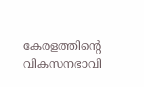കേരളത്തിന്‍റെ വികസനഭാവി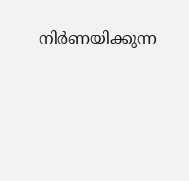നിര്‍ണയിക്കുന്ന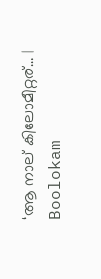‘ആ നാല് കിലോമീറ്റര്… | Boolokam